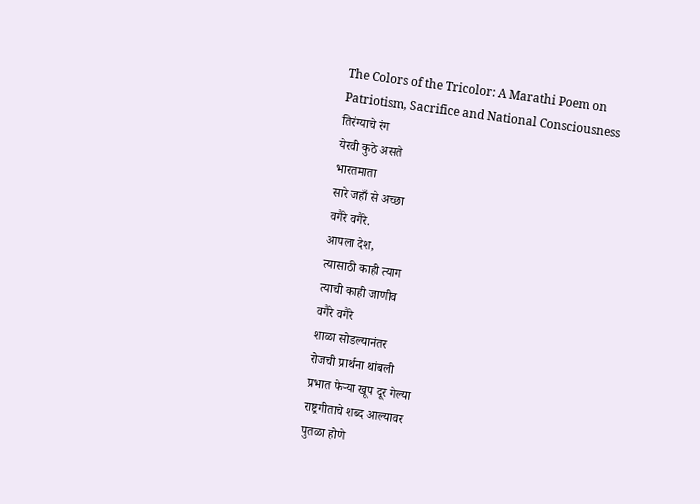The Colors of the Tricolor: A Marathi Poem on Patriotism, Sacrifice and National Consciousness
तिरंग्याचे रंग
येरवी कुठे असते
भारतमाता
सारे जहाँ से अच्छा
वगैरे वगैरे.
आपला देश,
त्यासाठी काही त्याग
त्याची काही जाणीव
वगैरे वगैरे
शाळा सोडल्यानंतर
रोजची प्रार्थना थांबली
प्रभात फेऱ्या खूप दूर गेल्या
राष्ट्रगीताचे शब्द आल्यावर
पुतळा होणे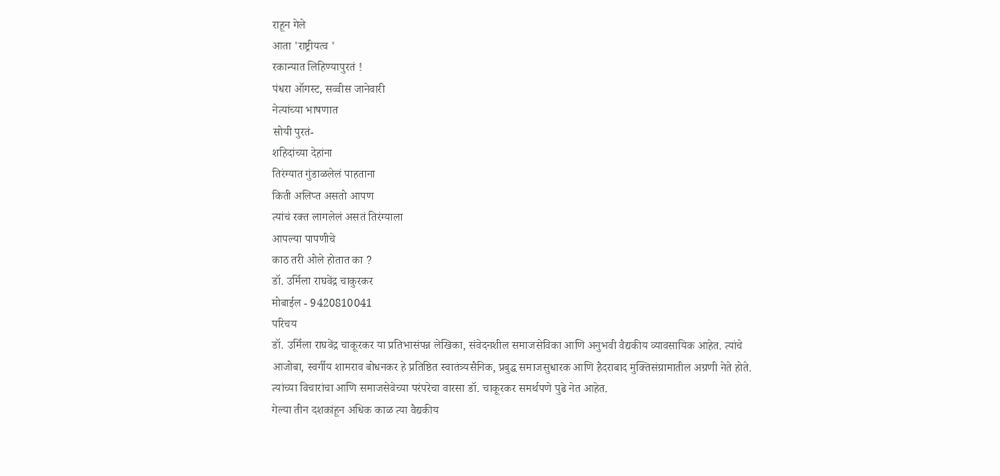राहून गेले
आता 'राष्ट्रीयत्व '
रकान्यात लिहिण्यापुरतं !
पंधरा ऑगस्ट, सव्वीस जानेवारी
नेत्यांच्या भाषणात
सोयी पुरतं-
शहिदांच्या देहांना
तिरंग्यात गुंडाळलेलं पाहताना
किती अलिप्त असतो आपण
त्यांचं रक्त लागलेलं असतं तिरंग्याला
आपल्या पापणीचे
काठ तरी ओले होतात का ?
डॉ. उर्मिला राघवेंद्र चाकुरकर
मोबाईल - 9420810041
परिचय
डॉ. उर्मिला राघवेंद्र चाकूरकर या प्रतिभासंपन्न लेखिका, संवेदनशील समाजसेविका आणि अनुभवी वैद्यकीय व्यावसायिक आहेत. त्यांचे आजोबा, स्वर्गीय शामराव बोधनकर हे प्रतिष्ठित स्वातंत्र्यसैनिक, प्रबुद्ध समाजसुधारक आणि हैदराबाद मुक्तिसंग्रामातील अग्रणी नेते होते. त्यांच्या विचारांचा आणि समाजसेवेच्या परंपरेचा वारसा डॉ. चाकूरकर समर्थपणे पुढे नेत आहेत.
गेल्या तीन दशकांहून अधिक काळ त्या वैद्यकीय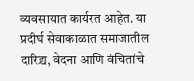व्यवसायात कार्यरत आहेत. या प्रदीर्घ सेवाकाळात समाजातील दारिद्र्य, वेदना आणि वंचितांचे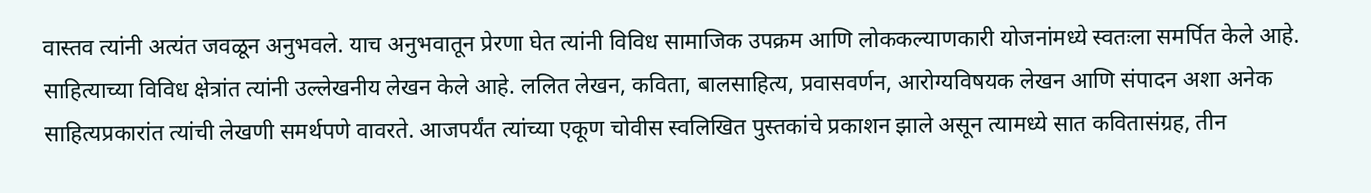वास्तव त्यांनी अत्यंत जवळून अनुभवले. याच अनुभवातून प्रेरणा घेत त्यांनी विविध सामाजिक उपक्रम आणि लोककल्याणकारी योजनांमध्ये स्वतःला समर्पित केले आहे.
साहित्याच्या विविध क्षेत्रांत त्यांनी उल्लेखनीय लेखन केले आहे. ललित लेखन, कविता, बालसाहित्य, प्रवासवर्णन, आरोग्यविषयक लेखन आणि संपादन अशा अनेक साहित्यप्रकारांत त्यांची लेखणी समर्थपणे वावरते. आजपर्यंत त्यांच्या एकूण चोवीस स्वलिखित पुस्तकांचे प्रकाशन झाले असून त्यामध्ये सात कवितासंग्रह, तीन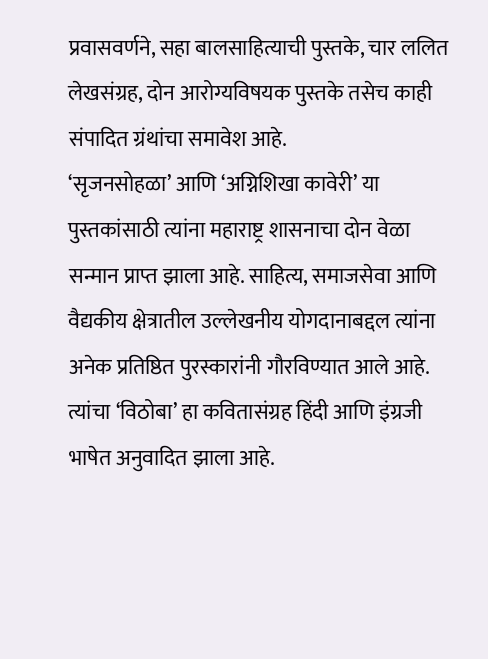प्रवासवर्णने, सहा बालसाहित्याची पुस्तके, चार ललित लेखसंग्रह, दोन आरोग्यविषयक पुस्तके तसेच काही संपादित ग्रंथांचा समावेश आहे.
‘सृजनसोहळा’ आणि ‘अग्निशिखा कावेरी’ या पुस्तकांसाठी त्यांना महाराष्ट्र शासनाचा दोन वेळा सन्मान प्राप्त झाला आहे. साहित्य, समाजसेवा आणि वैद्यकीय क्षेत्रातील उल्लेखनीय योगदानाबद्दल त्यांना अनेक प्रतिष्ठित पुरस्कारांनी गौरविण्यात आले आहे.
त्यांचा ‘विठोबा’ हा कवितासंग्रह हिंदी आणि इंग्रजी भाषेत अनुवादित झाला आहे.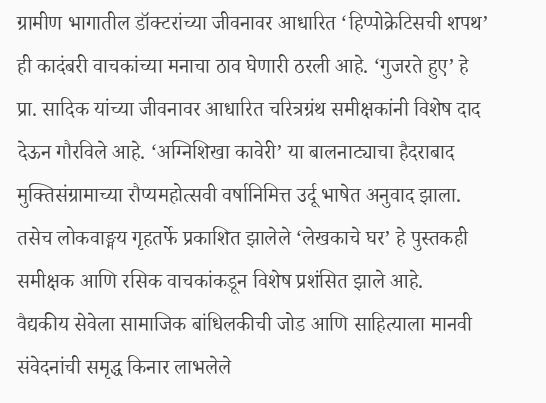ग्रामीण भागातील डॉक्टरांच्या जीवनावर आधारित ‘हिप्पोक्रेटिसची शपथ’ ही कादंबरी वाचकांच्या मनाचा ठाव घेणारी ठरली आहे. ‘गुजरते हुए’ हे प्रा. सादिक यांच्या जीवनावर आधारित चरित्रग्रंथ समीक्षकांनी विशेष दाद देऊन गौरविले आहे. ‘अग्निशिखा कावेरी’ या बालनाट्याचा हैदराबाद मुक्तिसंग्रामाच्या रौप्यमहोत्सवी वर्षानिमित्त उर्दू भाषेत अनुवाद झाला. तसेच लोकवाङ्मय गृहतर्फे प्रकाशित झालेले ‘लेखकाचे घर’ हे पुस्तकही समीक्षक आणि रसिक वाचकांकडून विशेष प्रशंसित झाले आहे.
वैद्यकीय सेवेला सामाजिक बांधिलकीची जोड आणि साहित्याला मानवी संवेदनांची समृद्ध किनार लाभलेले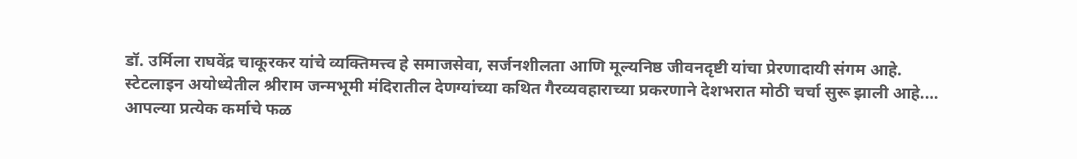डॉ. उर्मिला राघवेंद्र चाकूरकर यांचे व्यक्तिमत्त्व हे समाजसेवा, सर्जनशीलता आणि मूल्यनिष्ठ जीवनदृष्टी यांचा प्रेरणादायी संगम आहे.
स्टेटलाइन अयोध्येतील श्रीराम जन्मभूमी मंदिरातील देणग्यांच्या कथित गैरव्यवहाराच्या प्रकरणाने देशभरात मोठी चर्चा सुरू झाली आहे.…
आपल्या प्रत्येक कर्माचे फळ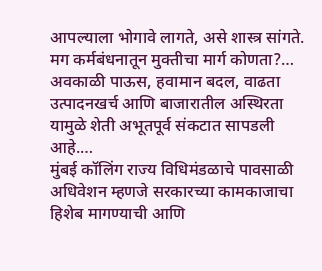आपल्याला भोगावे लागते, असे शास्त्र सांगते. मग कर्मबंधनातून मुक्तीचा मार्ग कोणता?…
अवकाळी पाऊस, हवामान बदल, वाढता उत्पादनखर्च आणि बाजारातील अस्थिरता यामुळे शेती अभूतपूर्व संकटात सापडली आहे.…
मुंबई कॉलिंग राज्य विधिमंडळाचे पावसाळी अधिवेशन म्हणजे सरकारच्या कामकाजाचा हिशेब मागण्याची आणि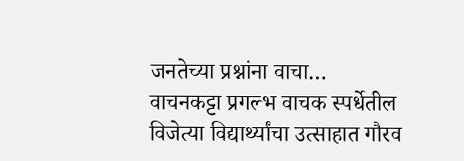जनतेच्या प्रश्नांना वाचा…
वाचनकट्टा प्रगल्भ वाचक स्पर्धेतील विजेत्या विद्यार्थ्यांचा उत्साहात गौरव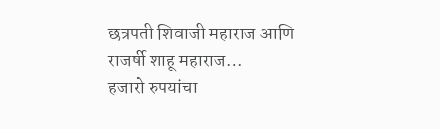छत्रपती शिवाजी महाराज आणि राजर्षी शाहू महाराज…
हजारो रुपयांचा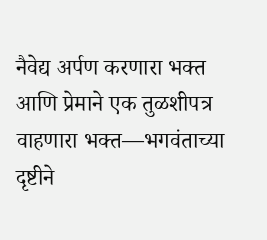नैवेद्य अर्पण करणारा भक्त आणि प्रेमाने एक तुळशीपत्र वाहणारा भक्त—भगवंताच्या दृष्टीने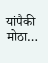यांपैकी मोठा…